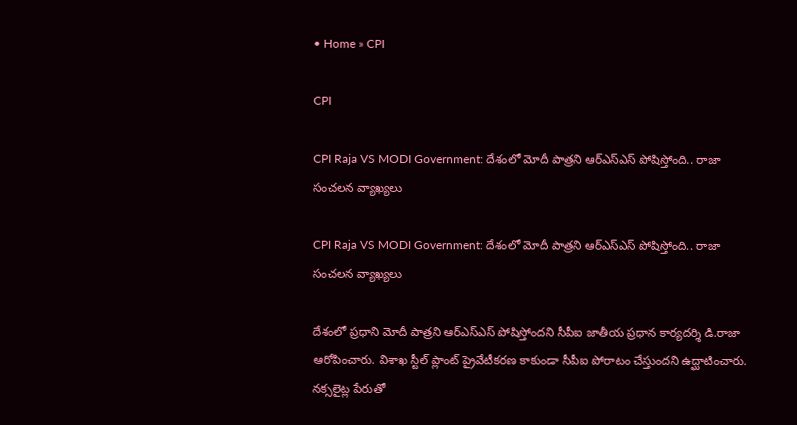• Home » CPI

CPI

CPI Raja VS MODI Government: దేశంలో మోదీ పాత్రని ఆర్ఎస్ఎస్ పోషిస్తోంది.. రాజా సంచలన వ్యాఖ్యలు

CPI Raja VS MODI Government: దేశంలో మోదీ పాత్రని ఆర్ఎస్ఎస్ పోషిస్తోంది.. రాజా సంచలన వ్యాఖ్యలు

దేశంలో ప్రధాని మోదీ పాత్రని ఆర్ఎస్ఎస్ పోషిస్తోందని సీపీఐ జాతీయ ప్రధాన కార్యదర్శి డి.రాజా ఆరోపించారు. విశాఖ స్టీల్ ప్లాంట్ ప్రైవేటీకరణ కాకుండా సీపీఐ పోరాటం చేస్తుందని ఉద్ఘాటించారు. నక్సలైట్ల పేరుతో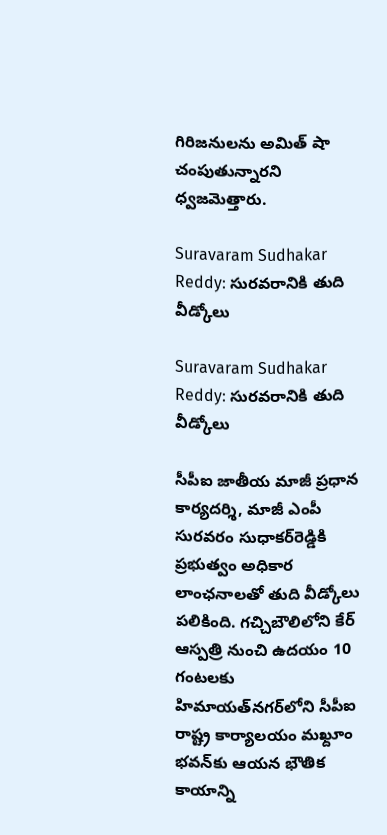గిరిజనులను అమిత్ షా చంపుతున్నారని ధ్వజమెత్తారు.

Suravaram Sudhakar Reddy: సురవరానికి తుది వీడ్కోలు

Suravaram Sudhakar Reddy: సురవరానికి తుది వీడ్కోలు

సీపీఐ జాతీయ మాజీ ప్రధాన కార్యదర్శి, మాజీ ఎంపీ సురవరం సుధాకర్‌రెడ్డికి ప్రభుత్వం అధికార లాంఛనాలతో తుది వీడ్కోలు పలికింది. గచ్చిబౌలిలోని కేర్‌ ఆస్పత్రి నుంచి ఉదయం 10 గంటలకు హిమాయత్‌నగర్‌లోని సీపీఐ రాష్ట్ర కార్యాలయం మఖ్దూం భవన్‌కు ఆయన భౌతిక కాయాన్ని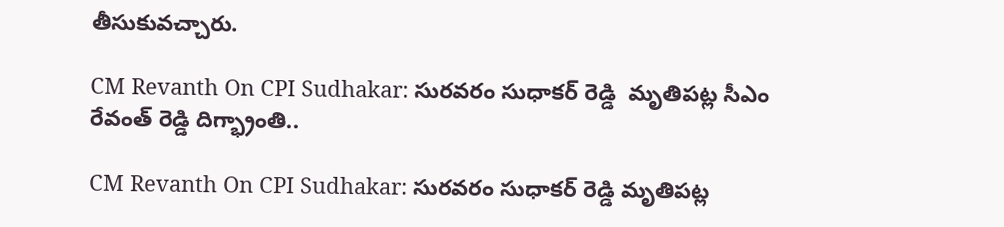తీసుకువచ్చారు.

CM Revanth On CPI Sudhakar: సురవరం సుధాకర్ రెడ్డి  మృతిపట్ల సీఎం రేవంత్ రెడ్డి దిగ్భ్రాంతి..

CM Revanth On CPI Sudhakar: సురవరం సుధాకర్ రెడ్డి మృతిపట్ల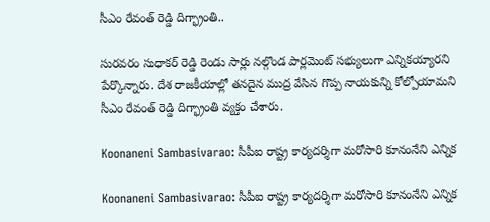సీఎం రేవంత్ రెడ్డి దిగ్భ్రాంతి..

సురవరం సుధాకర్ రెడ్డి రెండు సార్లు నల్గొండ పార్లమెంట్ సభ్యులుగా ఎన్నికయ్యారని పేర్కొన్నారు. దేశ రాజకీయాల్లో తనదైన ముద్ర వేసిన గొప్ప నాయకున్ని కోల్పోయామని సీఎం రేవంత్ రెడ్డి దిగ్భ్రాంతి వ్యక్తం చేశారు.

Koonaneni Sambasivarao: సీపీఐ రాష్ట్ర కార్యదర్శిగా మరోసారి కూనంనేని ఎన్నిక

Koonaneni Sambasivarao: సీపీఐ రాష్ట్ర కార్యదర్శిగా మరోసారి కూనంనేని ఎన్నిక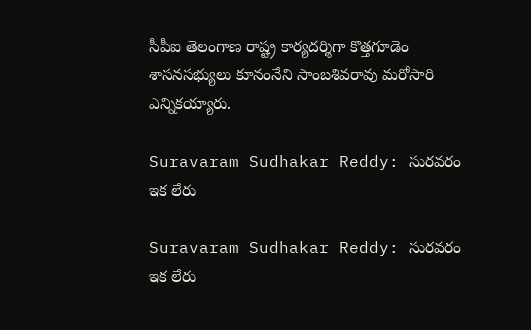సీపీఐ తెలంగాణ రాష్ట్ర కార్యదర్శిగా కొత్తగూడెం శాసనసభ్యులు కూనంనేని సాంబశివరావు మరోసారి ఎన్నికయ్యారు.

Suravaram Sudhakar Reddy: సురవరం ఇక లేరు

Suravaram Sudhakar Reddy: సురవరం ఇక లేరు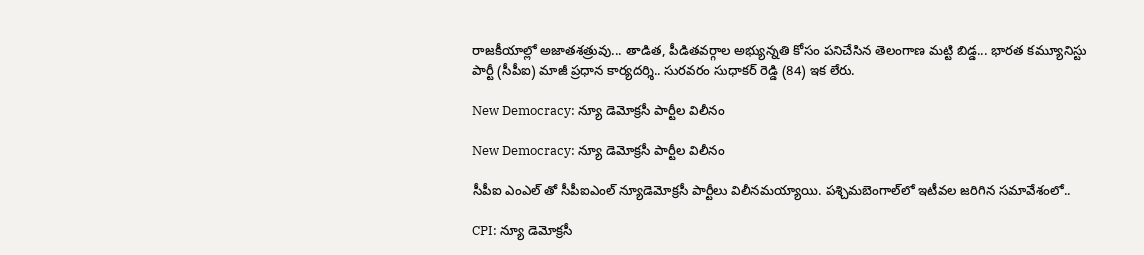రాజకీయాల్లో అజాతశత్రువు... తాడిత, పీడితవర్గాల అభ్యున్నతి కోసం పనిచేసిన తెలంగాణ మట్టి బిడ్డ... భారత కమ్యూనిస్టు పార్టీ (సీపీఐ) మాజీ ప్రధాన కార్యదర్శి.. సురవరం సుధాకర్‌ రెడ్డి (84) ఇక లేరు.

New Democracy: న్యూ డెమోక్రసీ పార్టీల విలీనం

New Democracy: న్యూ డెమోక్రసీ పార్టీల విలీనం

సీపీఐ ఎంఎల్‌ తో సీపీఐఎంల్‌ న్యూడెమోక్రసీ పార్టీలు విలీనమయ్యాయి. పశ్చిమబెంగాల్‌లో ఇటీవల జరిగిన సమావేశంలో..

CPI: న్యూ డెమోక్రసీ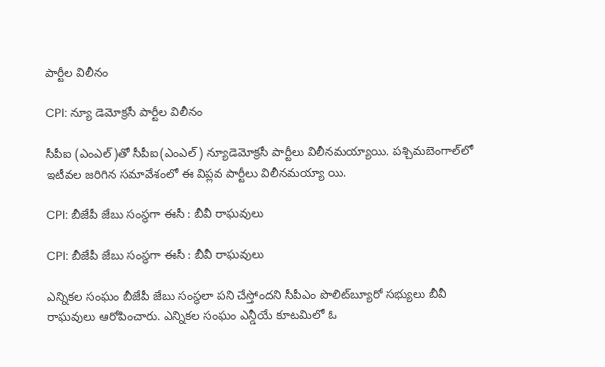పార్టీల విలీనం

CPI: న్యూ డెమోక్రసీ పార్టీల విలీనం

సీపీఐ (ఎంఎల్‌)తో సీపీఐ(ఎంఎల్‌) న్యూడెమోక్రసీ పార్టీలు విలీనమయ్యాయి. పశ్చిమబెంగాల్‌లో ఇటీవల జరిగిన సమావేశంలో ఈ విప్లవ పార్టీలు విలీనమయ్యా యి.

CPI: బీజేపీ జేబు సంస్థగా ఈసీ : బీవీ రాఘవులు

CPI: బీజేపీ జేబు సంస్థగా ఈసీ : బీవీ రాఘవులు

ఎన్నికల సంఘం బీజేపీ జేబు సంస్థలా పని చేస్తోందని సీపీఎం పొలిట్‌బ్యూరో సభ్యులు బీవీ రాఘవులు ఆరోపించారు. ఎన్నికల సంఘం ఎన్డీయే కూటమిలో ఓ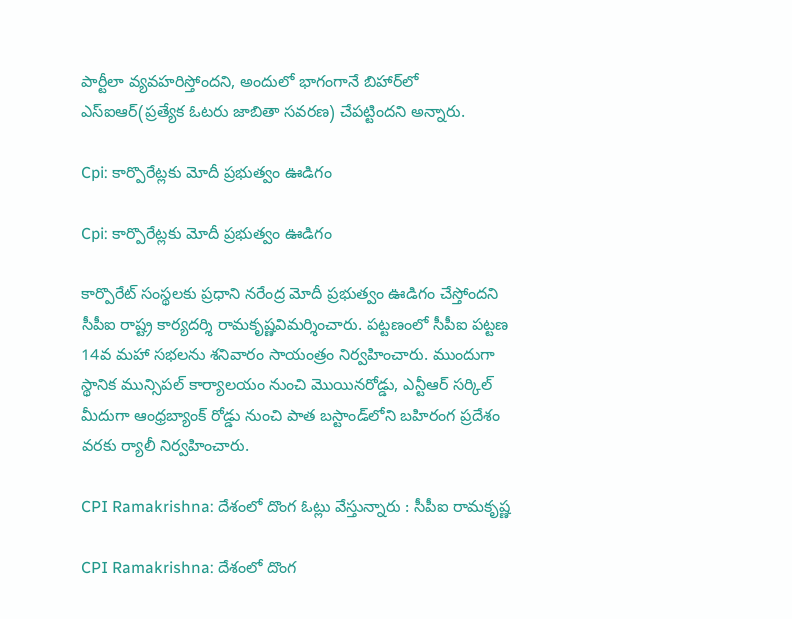పార్టీలా వ్యవహరిస్తోందని, అందులో భాగంగానే బిహార్‌లో ఎస్‌ఐఆర్‌(ప్రత్యేక ఓటరు జాబితా సవరణ) చేపట్టిందని అన్నారు.

Cpi: కార్పొరేట్లకు మోదీ ప్రభుత్వం ఊడిగం

Cpi: కార్పొరేట్లకు మోదీ ప్రభుత్వం ఊడిగం

కార్పొరేట్‌ సంస్థలకు ప్రధాని నరేంద్ర మోదీ ప్రభుత్వం ఊడిగం చేస్తోందని సీపీఐ రాష్ట్ర కార్యదర్శి రామకృష్ణవిమర్శించారు. పట్టణంలో సీపీఐ పట్టణ 14వ మహా సభలను శనివారం సాయంత్రం నిర్వహించారు. ముందుగా స్థానిక మున్సిపల్‌ కార్యాలయం నుంచి మొయినరోడ్డు, ఎన్టీఆర్‌ సర్కిల్‌ మీదుగా ఆంధ్రబ్యాంక్‌ రోడ్డు నుంచి పాత బస్టాండ్‌లోని బహిరంగ ప్రదేశం వరకు ర్యాలీ నిర్వహించారు.

CPI Ramakrishna: దేశంలో దొంగ ఓట్లు వేస్తున్నారు : సీపీఐ రామకృష్ణ

CPI Ramakrishna: దేశంలో దొంగ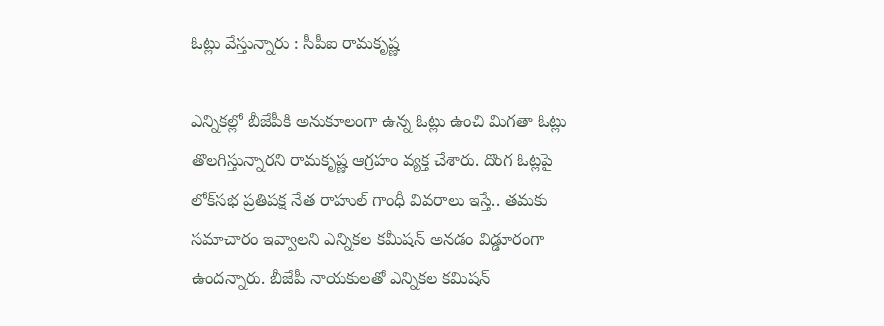ఓట్లు వేస్తున్నారు : సీపీఐ రామకృష్ణ

ఎన్నికల్లో బీజేపీకి అనుకూలంగా ఉన్న ఓట్లు ఉంచి మిగతా ఓట్లు తొలగిస్తున్నారని రామకృష్ణ ఆగ్రహం వ్యక్త చేశారు. దొంగ ఓట్లపై లోక్‌‌సభ ప్రతిపక్ష నేత రాహుల్ గాంధీ వివరాలు ఇస్తే.. తమకు సమాచారం ఇవ్వాలని ఎన్నికల కమీషన్ అనడం విడ్డూరంగా ఉందన్నారు. బీజేపీ నాయకులతో ఎన్నికల కమిషన్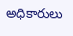అధికారులు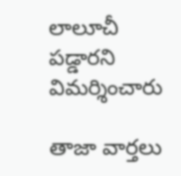లాలూచీ పడ్డారని విమర్శించారు

తాజా వార్తలు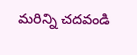మరిన్ని చదవండి